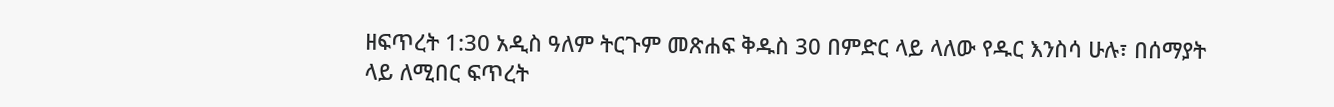ዘፍጥረት 1:30 አዲስ ዓለም ትርጉም መጽሐፍ ቅዱስ 30 በምድር ላይ ላለው የዱር እንስሳ ሁሉ፣ በሰማያት ላይ ለሚበር ፍጥረት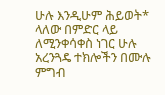ሁሉ እንዲሁም ሕይወት* ላለው በምድር ላይ ለሚንቀሳቀስ ነገር ሁሉ አረንጓዴ ተክሎችን በሙሉ ምግብ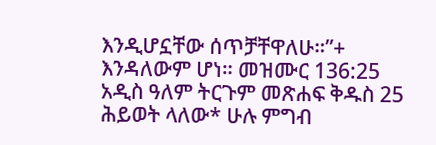እንዲሆኗቸው ሰጥቻቸዋለሁ።”+ እንዳለውም ሆነ። መዝሙር 136:25 አዲስ ዓለም ትርጉም መጽሐፍ ቅዱስ 25 ሕይወት ላለው* ሁሉ ምግብ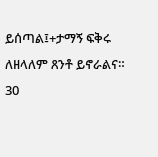ይሰጣል፤+ታማኝ ፍቅሩ ለዘላለም ጸንቶ ይኖራልና።
30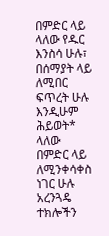በምድር ላይ ላለው የዱር እንስሳ ሁሉ፣ በሰማያት ላይ ለሚበር ፍጥረት ሁሉ እንዲሁም ሕይወት* ላለው በምድር ላይ ለሚንቀሳቀስ ነገር ሁሉ አረንጓዴ ተክሎችን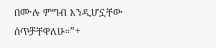በሙሉ ምግብ እንዲሆኗቸው ሰጥቻቸዋለሁ።”+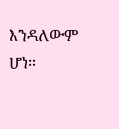እንዳለውም ሆነ።